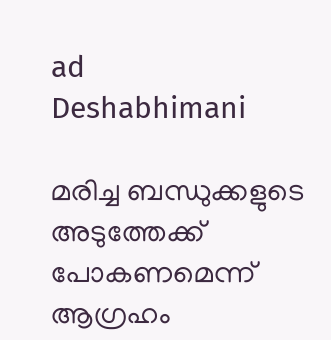ad
Deshabhimani

മരിച്ച ബന്ധുക്കളുടെ അടുത്തേക്ക് പോകണമെന്ന് ആഗ്രഹം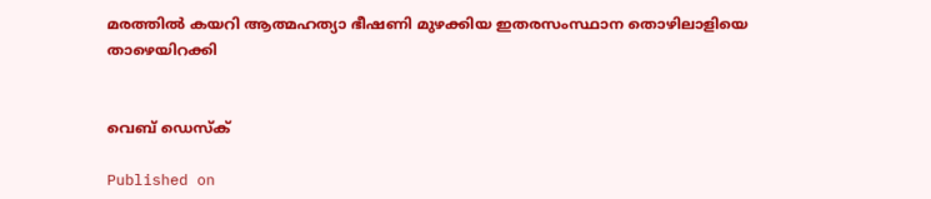മരത്തിൽ കയറി ആത്മഹത്യാ ഭീഷണി മുഴക്കിയ ഇതരസംസ്ഥാന തൊഴിലാളിയെ താഴെയിറക്കി


വെബ് ഡെസ്ക്

Published on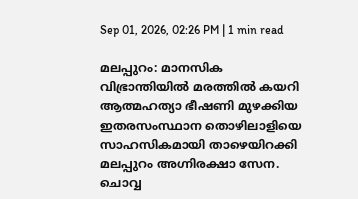Sep 01, 2026, 02:26 PM | 1 min read

മലപ്പുറം: മാനസിക വിഭ്രാന്തിയിൽ മരത്തിൽ കയറി ആത്മഹത്യാ ഭീഷണി മുഴക്കിയ ഇതരസംസ്ഥാന തൊഴിലാളിയെ സാഹസികമായി താഴെയിറക്കി മലപ്പുറം അഗ്നിരക്ഷാ സേന. ചൊവ്വ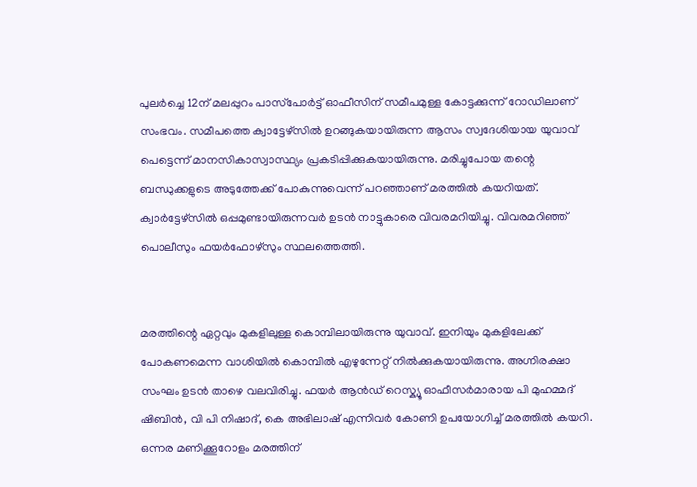പുലർച്ചെ 12ന് മലപ്പുറം പാസ്‌പോർട്ട് ഓഫീസിന് സമീപമുള്ള കോട്ടക്കുന്ന് റോഡിലാണ് സംഭവം. സമീപത്തെ ക്വാട്ടേഴ്സിൽ ഉറങ്ങുകയായിരുന്ന ആസം സ്വദേശിയായ യുവാവ് പെട്ടെന്ന് മാനസികാസ്വാസ്ഥ്യം പ്രകടിപ്പിക്കുകയായിരുന്നു. മരിച്ചുപോയ തന്റെ ബന്ധുക്കളുടെ അടുത്തേക്ക് പോകുന്നുവെന്ന് പറഞ്ഞാണ് മരത്തിൽ കയറിയത്. ക്വാർട്ടേഴ്സിൽ ഒപ്പമുണ്ടായിരുന്നവർ ഉടൻ നാട്ടുകാരെ വിവരമറിയിച്ചു. വിവരമറിഞ്ഞ് പൊലീസും ഫയർഫോഴ്സും സ്ഥലത്തെത്തി.


മരത്തിന്റെ ഏറ്റവും മുകളിലുള്ള കൊമ്പിലായിരുന്നു യുവാവ്. ഇനിയും മുകളിലേക്ക് പോകണമെന്ന വാശിയിൽ കൊമ്പിൽ എഴുന്നേറ്റ് നിൽക്കുകയായിരുന്നു. അഗ്നിരക്ഷാ സംഘം ഉടൻ താഴെ വലവിരിച്ചു. ഫയർ ആൻഡ് റെസ്ക്യൂ ഓഫീസർമാരായ പി മുഹമ്മദ്‌ ഷിബിൻ, വി പി നിഷാദ്, കെ അഭിലാഷ് എന്നിവർ കോണി ഉപയോഗിച്ച് മരത്തിൽ കയറി. ഒന്നര മണിക്കൂറോളം മരത്തിന്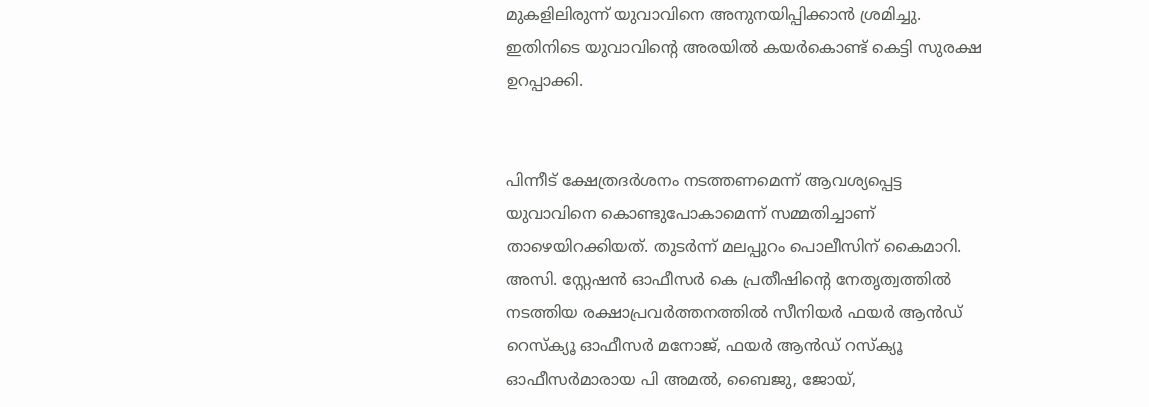മുകളിലിരുന്ന് യുവാവിനെ അനുനയിപ്പിക്കാൻ ശ്രമിച്ചു. ഇതിനിടെ യുവാവിന്റെ അരയിൽ കയർകൊണ്ട് കെട്ടി സുരക്ഷ ഉറപ്പാക്കി.


പിന്നീട് ക്ഷേത്രദർശനം നടത്തണമെന്ന് ആവശ്യപ്പെട്ട യുവാവിനെ കൊണ്ടുപോകാമെന്ന് സമ്മതിച്ചാണ് താഴെയിറക്കിയത്. തുടർന്ന് മലപ്പുറം പൊലീസിന് കൈമാറി. അസി. സ്റ്റേഷൻ ഓഫീസർ കെ പ്രതീഷിന്റെ നേതൃത്വത്തിൽ നടത്തിയ രക്ഷാപ്രവർത്തനത്തിൽ സീനിയർ ഫയർ ആൻഡ് റെസ്‌ക്യൂ ഓഫീസർ മനോജ്, ഫയർ ആൻഡ് റസ്ക്യൂ ഓഫീസർമാരായ പി അമൽ, ബൈജു, ജോയ്,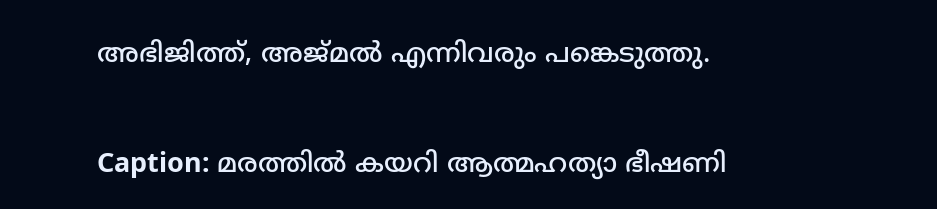അഭിജിത്ത്, അജ്മൽ എന്നിവരും പങ്കെടുത്തു.

Caption: മരത്തിൽ കയറി ആത്മഹത്യാ ഭീഷണി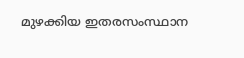മുഴക്കിയ ഇതരസംസ്ഥാന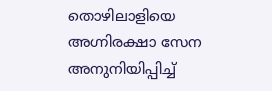തൊഴിലാളിയെ അഗ്നിരക്ഷാ സേന അനുനിയിപ്പിച്ച്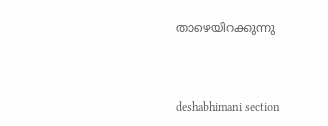താഴെയിറക്കുന്നു



deshabhimani section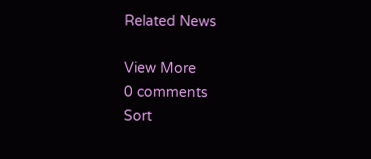Related News

View More
0 comments
Sort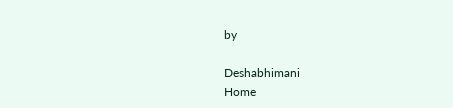by

Deshabhimani
Home